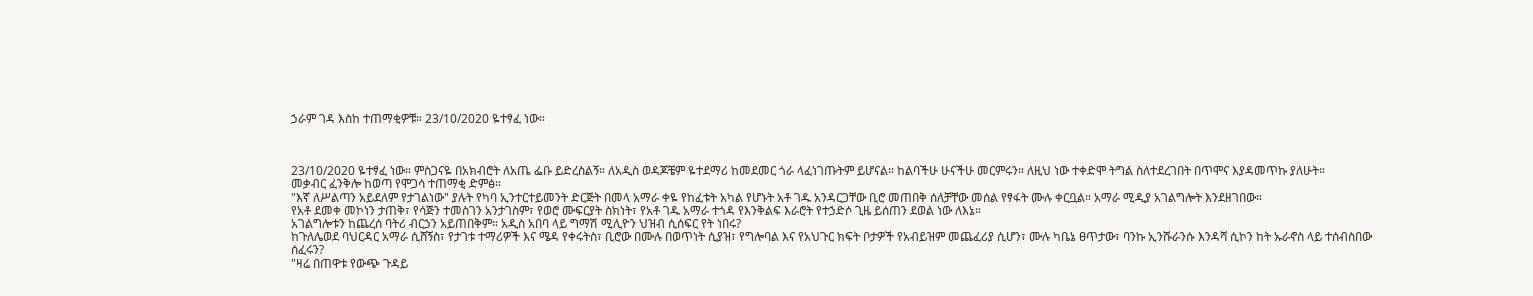ኃራም ገዳ እስከ ተጠማቂዎቹ። 23/10/2020 ዬተፃፈ ነው።



23/10/2020 ዬተፃፈ ነው። ምስጋናዬ በአክብሮት ለአጤ ፌቡ ይድረስልኝ። ለአዲስ ወዳጆቼም ዬተደማሪ ከመደመር ጎራ ላፈነገጡትም ይሆናል። ከልባችሁ ሁናችሁ መርምሩን። ለዚህ ነው ተቀድሞ ትግል ስለተደረገበት በጥሞና እያዳመጥኩ ያለሁት።
መቃብር ፈንቅሎ ከወጣ የሞጋሳ ተጠማቂ ድምፅ።
"እኛ ለሥልጣን አይደለም የታገልነው" ያሉት የካባ ኢንተርተይመንት ድርጅት በመላ አማራ ቀዬ የከፈቱት አካል የሆኑት አቶ ገዱ አንዳርጋቸው ቢሮ መጠበቅ ሰለቻቸው መሰል የፃፋት ሙሉ ቀርቧል። አማራ ሚዲያ አገልግሎት እንደዘገበው።
የአቶ ደመቀ መኮነን ታጠቅ፣ የሳጅን ተመስገን አንታገስም፣ የወሮ ሙፍርያት ስክነት፣ የአቶ ገዱ አማራ ተጎዳ የእንቅልፍ እራሮት የተኃድሶ ጊዜ ይሰጠን ደወል ነው ለእኔ።
አገልግሎቱን ከጨረሰ ባትሪ ብርኃን አይጠበቅም። አዲስ አበባ ላይ ግማሽ ሚሊዮን ህዝብ ሲሰፍር የት ነበሩ?
ከጉለሌወደ ባህርዳር አማራ ሲሸኝስ፣ የታገቱ ተማሪዎች እና ሜዳ የቀሩትስ፣ ቢሮው በሙሉ በወጥነት ሲያዝ፣ የግሎባል እና የአህጉር ክፍት ቦታዎች የአብይዝም መጨፈሪያ ሲሆን፣ ሙሉ ካቤኔ ፀጥታው፣ ባንኩ ኢንሹራንሱ እንዳሻ ሲኮን ከት ኡራኖስ ላይ ተሰብስበው ሰፈሩን?
"ዛሬ በጠዋቱ የውጭ ጉዳይ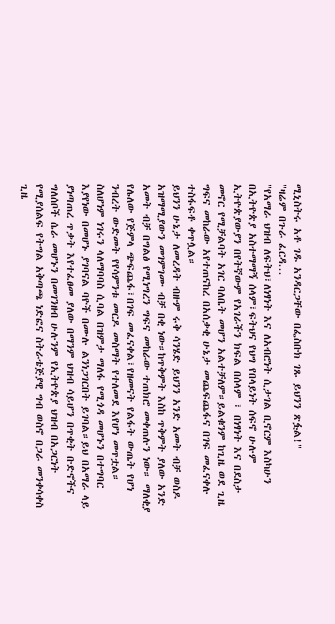ሚኒስትሩ አቶ ገዱ አንዳርጋቸው በፌስቡክ ገጹ ይህንን ጽፏል!"
"ዛሬም በጉራ ፈርዳ...
"የአማራ ህዝብ ለፍትህ፣ለነፃነት እና ለአብሮነት ሲታገል ቢኖርም እስካሁን በኢትዮጵያ አስተማማኝ ሰላም፣ፍትህና የህግ የበላይነት ሰፍኖ ሁሉም ኢትዮጵያውያን በየትኛውም የአገራችን ክፍል በሰላም ፣ በነፃነት እና በደስታ መኖር የሚቻልባት አገር ባለቤት መሆን አልተቻለም።ይልቁንም ከጊዜ ወደ ጊዜ ግፍና መከራው አየተጠናከረ በአሰቃቂ ሁኔታ መጨፍጨፋና በገፍ መፈናቀሉ ተስፋፍቶ ቀጥሏል።
ይህንን ሁኔታ ለመረዳት ብዙም ሩቅ ሳንሄድ ይህንን አንድ አመት ብቻ ወስዶ አዝማሚያውን መገምገሙ ብቻ በቂ ነው።ከጥቅምት እስከ ጥቅምት ያለው አንድ አመት ብቻ በግልፅ የሚነግረን ግፍና መከራው ተጠክሮ መቀጠሉን ነው። ማለቂያ የሌለው የጅምላ ጭፍጨፋ፣በገፍ መፈናቀል፣የዘመናት የልፋት ውጤት የሆነ ንብረት ውድመት የየሳምንቱ መርዶ መስማት የተለመደ እየሆነ መጥቷል።
ስለሆነም ነገሩን ላለማባባስ ሲባል በዝምታ ማለፋ የሚጎዳ መሆኑን በተግባር እያየነው በመሆኑ ያገባናል ባዮች በሙሉ ልንነጋገርበት ይገባል።ይህ በአማራ ላይ ያነጣጠረ ጥቃት እየተፈፀመ ያለው በማንም ህዝብ ሳይሆን በጥቂት ቡድኖችና ግለሰቦች ሴራ መሆኑን በመገንዘብ ሁሉንም የኢትዮጵያ ህዝብ በአጋርነት የሚያሰልፍ የትግል አቅጣጫ ነድፎና ስትራቴጅያዊ ግብ ወስኖ በጋራ መንቀሳቀስ ጊዜ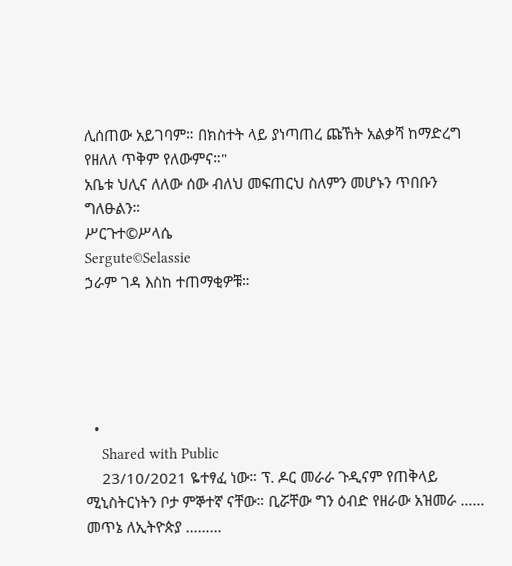ሊሰጠው አይገባም። በክስተት ላይ ያነጣጠረ ጩኸት አልቃሻ ከማድረግ የዘለለ ጥቅም የለውምና።"
አቤቱ ህሊና ለለው ሰው ብለህ መፍጠርህ ስለምን መሆኑን ጥበቡን ግለፁልን።
ሥርጉተ©ሥላሴ
Sergute©Selassie
ኃራም ገዳ እስከ ተጠማቂዎቹ።





  •
    Shared with Public
    23/10/2021 ዬተፃፈ ነው። ፕ. ዶር መራራ ጉዲናም የጠቅላይ ሚኒስትርነትን ቦታ ምኞተኛ ናቸው። ቢሯቸው ግን ዕብድ የዘራው አዝመራ …… መጥኔ ለኢትዮጵያ ………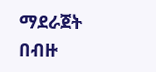ማደራጀት በብዙ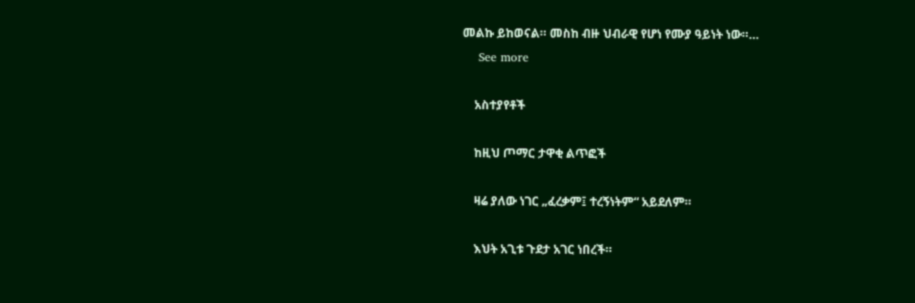መልኩ ይከወናል። መስከ ብዙ ህብራዊ የሆነ የሙያ ዓይነት ነው።…
    See more

    አስተያየቶች

    ከዚህ ጦማር ታዋቂ ልጥፎች

    ዛሬ ያለው ነገር „ፈረቃም፤ ተረኝነትም“ አይደለም።

    እህት አጊቱ ጉደታ አገር ነበረች።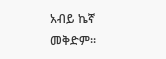አብይ ኬኛ መቅድም።